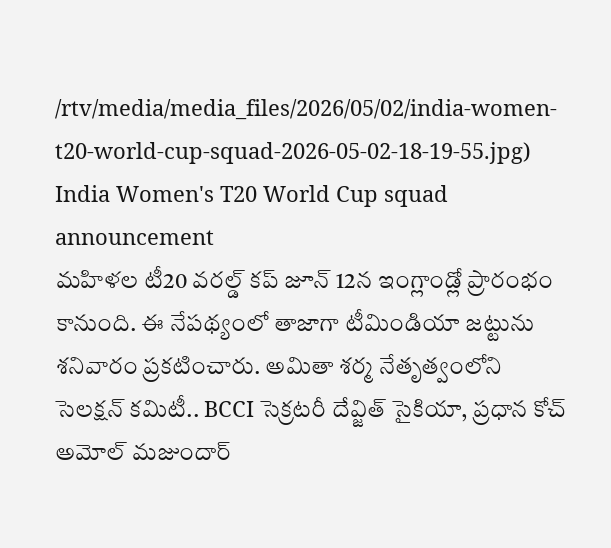/rtv/media/media_files/2026/05/02/india-women-t20-world-cup-squad-2026-05-02-18-19-55.jpg)
India Women's T20 World Cup squad announcement
మహిళల టీ20 వరల్డ్ కప్ జూన్ 12న ఇంగ్లాండ్లో ప్రారంభం కానుంది. ఈ నేపథ్యంలో తాజాగా టీమిండియా జట్టును శనివారం ప్రకటించారు. అమితా శర్మ నేతృత్వంలోని సెలక్షన్ కమిటీ.. BCCI సెక్రటరీ దేవ్జిత్ సైకియా, ప్రధాన కోచ్ అమోల్ మజుందార్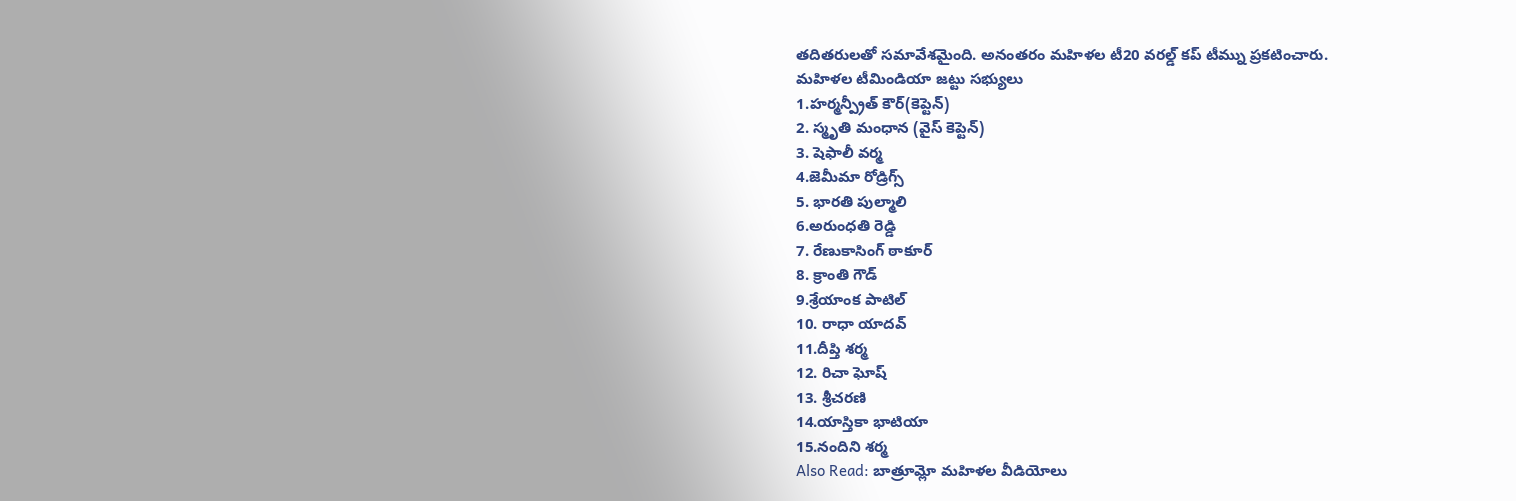తదితరులతో సమావేశమైంది. అనంతరం మహిళల టీ20 వరల్డ్ కప్ టీమ్ను ప్రకటించారు.
మహిళల టీమిండియా జట్టు సభ్యులు
1.హర్మన్ప్రీత్ కౌర్(కెప్టెన్)
2. స్మృతి మంధాన (వైస్ కెప్టెన్)
3. షెఫాలీ వర్మ
4.జెమీమా రోడ్రిగ్స్
5. భారతి పుల్మాలి
6.అరుంధతి రెడ్డి
7. రేణుకాసింగ్ ఠాకూర్
8. క్రాంతి గౌడ్
9.శ్రేయాంక పాటిల్
10. రాధా యాదవ్
11.దీప్తి శర్మ
12. రిచా ఘోష్
13. శ్రీచరణి
14.యాస్తికా భాటియా
15.నందిని శర్మ
Also Read: బాత్రూమ్లో మహిళల వీడియోలు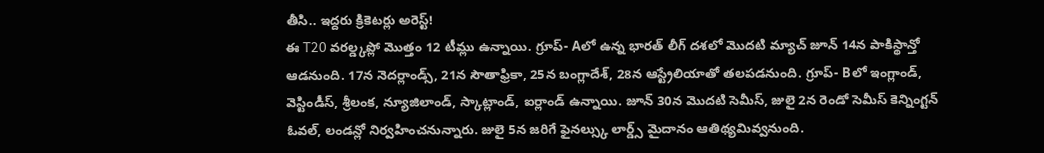తీసి.. ఇద్దరు క్రికెటర్లు అరెస్ట్!
ఈ T20 వరల్డ్కప్లో మొత్తం 12 టీమ్లు ఉన్నాయి. గ్రూప్- Aలో ఉన్న భారత్ లీగ్ దశలో మొదటి మ్యాచ్ జూన్ 14న పాకిస్థాన్తో ఆడనుంది. 17న నెదర్లాండ్స్, 21న సౌతాఫ్రికా, 25న బంగ్లాదేశ్, 28న ఆస్ట్రేలియాతో తలపడనుంది. గ్రూప్- Bలో ఇంగ్లాండ్, వెస్టిండీస్, శ్రీలంక, న్యూజిలాండ్, స్కాట్లాండ్, ఐర్లాండ్ ఉన్నాయి. జూన్ 30న మొదటి సెమీస్, జులై 2న రెండో సెమీస్ కెన్నింగ్టన్ ఓవల్, లండన్లో నిర్వహించనున్నారు. జులై 5న జరిగే ఫైనల్స్కు లార్డ్స్ మైదానం ఆతిథ్యమివ్వనుంది.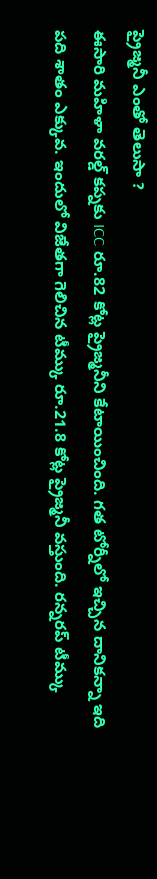ప్రైజ్మనీ ఎంతో తెలుసా ?
ఈసారి మహిళా వరల్డ్ కప్నకు ICC రూ.82 కోట్ల ప్రైజ్మనీని కేటాయించింది. గత టోర్నీలో ఇచ్చిన దానికన్నా ఇది పది శాతం ఎక్కువ. ఇందులో విజేతగా గెలిచిన టీమ్కు రూ.21.8 కోట్ల ప్రైజ్మనీ వస్తుంది. రన్నరప్ టీమ్కు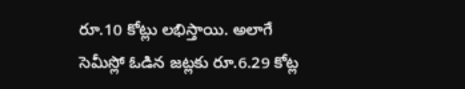రూ.10 కోట్లు లభిస్తాయి. అలాగే సెమీస్లో ఓడిన జట్లకు రూ.6.29 కోట్ల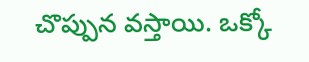చొప్పున వస్తాయి. ఒక్కో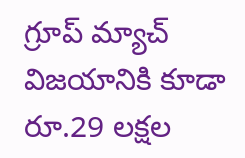గ్రూప్ మ్యాచ్ విజయానికి కూడా రూ.29 లక్షల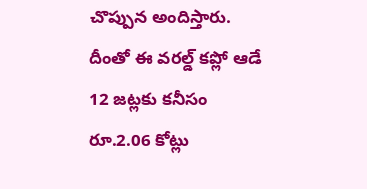చొప్పున అందిస్తారు. దీంతో ఈ వరల్డ్ కప్లో ఆడే 12 జట్లకు కనీసం రూ.2.06 కోట్లు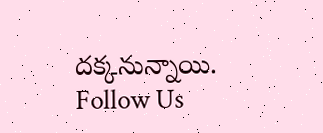దక్కనున్నాయి.
Follow Us